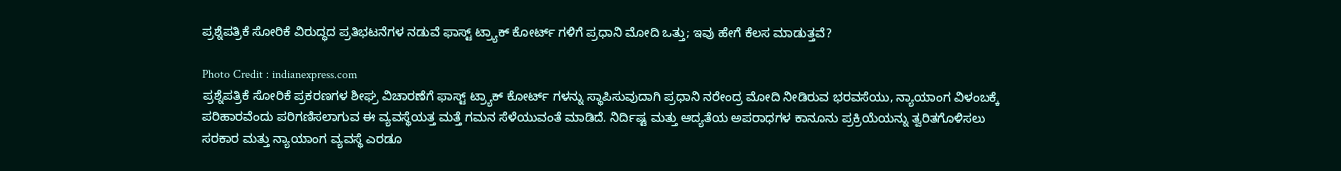ಪ್ರಶ್ನೆಪತ್ರಿಕೆ ಸೋರಿಕೆ ವಿರುದ್ಧದ ಪ್ರತಿಭಟನೆಗಳ ನಡುವೆ ಫಾಸ್ಟ್ ಟ್ರ್ಯಾಕ್ ಕೋರ್ಟ್ ಗಳಿಗೆ ಪ್ರಧಾನಿ ಮೋದಿ ಒತ್ತು; ಇವು ಹೇಗೆ ಕೆಲಸ ಮಾಡುತ್ತವೆ?

Photo Credit : indianexpress.com
ಪ್ರಶ್ನೆಪತ್ರಿಕೆ ಸೋರಿಕೆ ಪ್ರಕರಣಗಳ ಶೀಘ್ರ ವಿಚಾರಣೆಗೆ ಫಾಸ್ಟ್ ಟ್ರ್ಯಾಕ್ ಕೋರ್ಟ್ ಗಳನ್ನು ಸ್ಥಾಪಿಸುವುದಾಗಿ ಪ್ರಧಾನಿ ನರೇಂದ್ರ ಮೋದಿ ನೀಡಿರುವ ಭರವಸೆಯು, ನ್ಯಾಯಾಂಗ ವಿಳಂಬಕ್ಕೆ ಪರಿಹಾರವೆಂದು ಪರಿಗಣಿಸಲಾಗುವ ಈ ವ್ಯವಸ್ಥೆಯತ್ತ ಮತ್ತೆ ಗಮನ ಸೆಳೆಯುವಂತೆ ಮಾಡಿದೆ. ನಿರ್ದಿಷ್ಟ ಮತ್ತು ಆದ್ಯತೆಯ ಅಪರಾಧಗಳ ಕಾನೂನು ಪ್ರಕ್ರಿಯೆಯನ್ನು ತ್ವರಿತಗೊಳಿಸಲು ಸರಕಾರ ಮತ್ತು ನ್ಯಾಯಾಂಗ ವ್ಯವಸ್ಥೆ ಎರಡೂ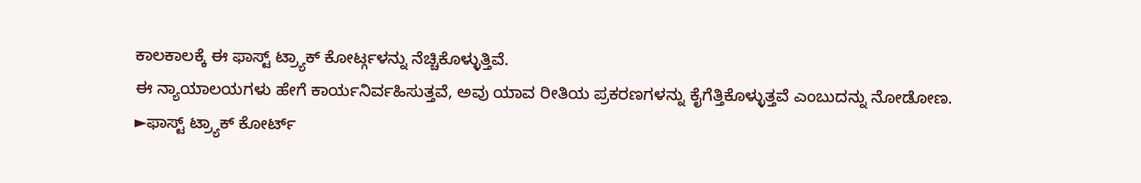ಕಾಲಕಾಲಕ್ಕೆ ಈ ಫಾಸ್ಟ್ ಟ್ರ್ಯಾಕ್ ಕೋರ್ಟ್ಗಳನ್ನು ನೆಚ್ಚಿಕೊಳ್ಳುತ್ತಿವೆ.
ಈ ನ್ಯಾಯಾಲಯಗಳು ಹೇಗೆ ಕಾರ್ಯನಿರ್ವಹಿಸುತ್ತವೆ, ಅವು ಯಾವ ರೀತಿಯ ಪ್ರಕರಣಗಳನ್ನು ಕೈಗೆತ್ತಿಕೊಳ್ಳುತ್ತವೆ ಎಂಬುದನ್ನು ನೋಡೋಣ.
►ಫಾಸ್ಟ್ ಟ್ರ್ಯಾಕ್ ಕೋರ್ಟ್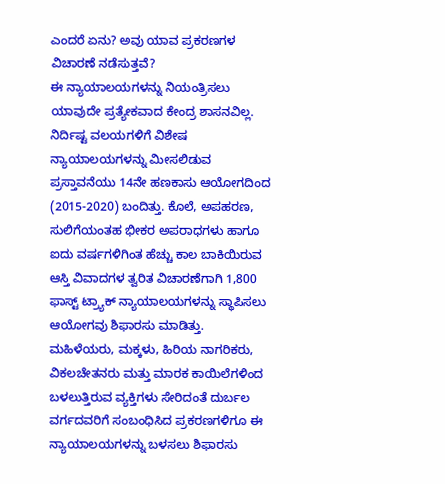ಎಂದರೆ ಏನು? ಅವು ಯಾವ ಪ್ರಕರಣಗಳ ವಿಚಾರಣೆ ನಡೆಸುತ್ತವೆ?
ಈ ನ್ಯಾಯಾಲಯಗಳನ್ನು ನಿಯಂತ್ರಿಸಲು ಯಾವುದೇ ಪ್ರತ್ಯೇಕವಾದ ಕೇಂದ್ರ ಶಾಸನವಿಲ್ಲ. ನಿರ್ದಿಷ್ಟ ವಲಯಗಳಿಗೆ ವಿಶೇಷ ನ್ಯಾಯಾಲಯಗಳನ್ನು ಮೀಸಲಿಡುವ ಪ್ರಸ್ತಾವನೆಯು 14ನೇ ಹಣಕಾಸು ಆಯೋಗದಿಂದ (2015-2020) ಬಂದಿತ್ತು. ಕೊಲೆ, ಅಪಹರಣ, ಸುಲಿಗೆಯಂತಹ ಭೀಕರ ಅಪರಾಧಗಳು ಹಾಗೂ ಐದು ವರ್ಷಗಳಿಗಿಂತ ಹೆಚ್ಚು ಕಾಲ ಬಾಕಿಯಿರುವ ಆಸ್ತಿ ವಿವಾದಗಳ ತ್ವರಿತ ವಿಚಾರಣೆಗಾಗಿ 1,800 ಫಾಸ್ಟ್ ಟ್ರ್ಯಾಕ್ ನ್ಯಾಯಾಲಯಗಳನ್ನು ಸ್ಥಾಪಿಸಲು ಆಯೋಗವು ಶಿಫಾರಸು ಮಾಡಿತ್ತು.
ಮಹಿಳೆಯರು, ಮಕ್ಕಳು, ಹಿರಿಯ ನಾಗರಿಕರು, ವಿಕಲಚೇತನರು ಮತ್ತು ಮಾರಕ ಕಾಯಿಲೆಗಳಿಂದ ಬಳಲುತ್ತಿರುವ ವ್ಯಕ್ತಿಗಳು ಸೇರಿದಂತೆ ದುರ್ಬಲ ವರ್ಗದವರಿಗೆ ಸಂಬಂಧಿಸಿದ ಪ್ರಕರಣಗಳಿಗೂ ಈ ನ್ಯಾಯಾಲಯಗಳನ್ನು ಬಳಸಲು ಶಿಫಾರಸು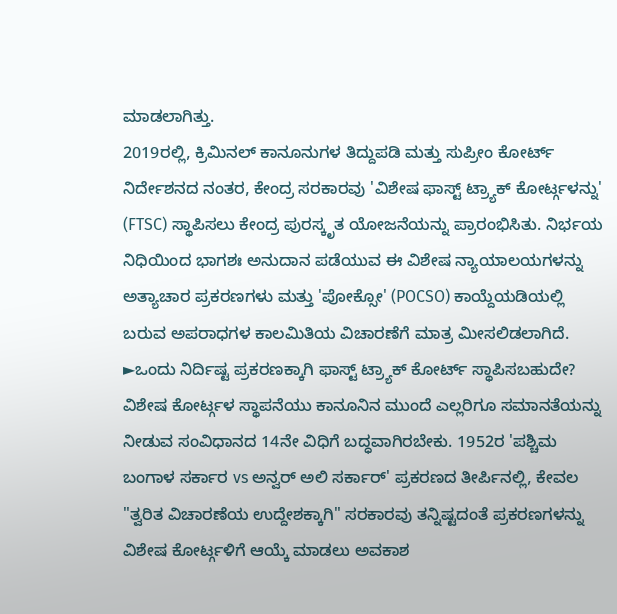ಮಾಡಲಾಗಿತ್ತು.
2019ರಲ್ಲಿ, ಕ್ರಿಮಿನಲ್ ಕಾನೂನುಗಳ ತಿದ್ದುಪಡಿ ಮತ್ತು ಸುಪ್ರೀಂ ಕೋರ್ಟ್ ನಿರ್ದೇಶನದ ನಂತರ, ಕೇಂದ್ರ ಸರಕಾರವು 'ವಿಶೇಷ ಫಾಸ್ಟ್ ಟ್ರ್ಯಾಕ್ ಕೋರ್ಟ್ಗಳನ್ನು' (FTSC) ಸ್ಥಾಪಿಸಲು ಕೇಂದ್ರ ಪುರಸ್ಕೃತ ಯೋಜನೆಯನ್ನು ಪ್ರಾರಂಭಿಸಿತು. ನಿರ್ಭಯ ನಿಧಿಯಿಂದ ಭಾಗಶಃ ಅನುದಾನ ಪಡೆಯುವ ಈ ವಿಶೇಷ ನ್ಯಾಯಾಲಯಗಳನ್ನು ಅತ್ಯಾಚಾರ ಪ್ರಕರಣಗಳು ಮತ್ತು 'ಪೋಕ್ಸೋ' (POCSO) ಕಾಯ್ದೆಯಡಿಯಲ್ಲಿ ಬರುವ ಅಪರಾಧಗಳ ಕಾಲಮಿತಿಯ ವಿಚಾರಣೆಗೆ ಮಾತ್ರ ಮೀಸಲಿಡಲಾಗಿದೆ.
►ಒಂದು ನಿರ್ದಿಷ್ಟ ಪ್ರಕರಣಕ್ಕಾಗಿ ಫಾಸ್ಟ್ ಟ್ರ್ಯಾಕ್ ಕೋರ್ಟ್ ಸ್ಥಾಪಿಸಬಹುದೇ?
ವಿಶೇಷ ಕೋರ್ಟ್ಗಳ ಸ್ಥಾಪನೆಯು ಕಾನೂನಿನ ಮುಂದೆ ಎಲ್ಲರಿಗೂ ಸಮಾನತೆಯನ್ನು ನೀಡುವ ಸಂವಿಧಾನದ 14ನೇ ವಿಧಿಗೆ ಬದ್ಧವಾಗಿರಬೇಕು. 1952ರ 'ಪಶ್ಚಿಮ ಬಂಗಾಳ ಸರ್ಕಾರ vs ಅನ್ವರ್ ಅಲಿ ಸರ್ಕಾರ್' ಪ್ರಕರಣದ ತೀರ್ಪಿನಲ್ಲಿ, ಕೇವಲ "ತ್ವರಿತ ವಿಚಾರಣೆಯ ಉದ್ದೇಶಕ್ಕಾಗಿ" ಸರಕಾರವು ತನ್ನಿಷ್ಟದಂತೆ ಪ್ರಕರಣಗಳನ್ನು ವಿಶೇಷ ಕೋರ್ಟ್ಗಳಿಗೆ ಆಯ್ಕೆ ಮಾಡಲು ಅವಕಾಶ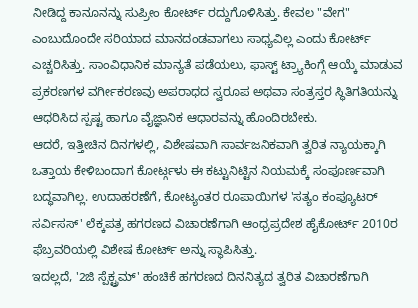ನೀಡಿದ್ದ ಕಾನೂನನ್ನು ಸುಪ್ರೀಂ ಕೋರ್ಟ್ ರದ್ದುಗೊಳಿಸಿತ್ತು. ಕೇವಲ "ವೇಗ" ಎಂಬುದೊಂದೇ ಸರಿಯಾದ ಮಾನದಂಡವಾಗಲು ಸಾಧ್ಯವಿಲ್ಲ ಎಂದು ಕೋರ್ಟ್ ಎಚ್ಚರಿಸಿತ್ತು. ಸಾಂವಿಧಾನಿಕ ಮಾನ್ಯತೆ ಪಡೆಯಲು, ಫಾಸ್ಟ್ ಟ್ರ್ಯಾಕಿಂಗ್ಗೆ ಆಯ್ಕೆ ಮಾಡುವ ಪ್ರಕರಣಗಳ ವರ್ಗೀಕರಣವು ಅಪರಾಧದ ಸ್ವರೂಪ ಅಥವಾ ಸಂತ್ರಸ್ತರ ಸ್ಥಿತಿಗತಿಯನ್ನು ಆಧರಿಸಿದ ಸ್ಪಷ್ಟ ಹಾಗೂ ವೈಜ್ಞಾನಿಕ ಆಧಾರವನ್ನು ಹೊಂದಿರಬೇಕು.
ಆದರೆ, ಇತ್ತೀಚಿನ ದಿನಗಳಲ್ಲಿ, ವಿಶೇಷವಾಗಿ ಸಾರ್ವಜನಿಕವಾಗಿ ತ್ವರಿತ ನ್ಯಾಯಕ್ಕಾಗಿ ಒತ್ತಾಯ ಕೇಳಿಬಂದಾಗ ಕೋರ್ಟ್ಗಳು ಈ ಕಟ್ಟುನಿಟ್ಟಿನ ನಿಯಮಕ್ಕೆ ಸಂಪೂರ್ಣವಾಗಿ ಬದ್ಧವಾಗಿಲ್ಲ. ಉದಾಹರಣೆಗೆ, ಕೋಟ್ಯಂತರ ರೂಪಾಯಿಗಳ 'ಸತ್ಯಂ ಕಂಪ್ಯೂಟರ್ ಸರ್ವಿಸಸ್' ಲೆಕ್ಕಪತ್ರ ಹಗರಣದ ವಿಚಾರಣೆಗಾಗಿ ಆಂಧ್ರಪ್ರದೇಶ ಹೈಕೋರ್ಟ್ 2010ರ ಫೆಬ್ರವರಿಯಲ್ಲಿ ವಿಶೇಷ ಕೋರ್ಟ್ ಅನ್ನು ಸ್ಥಾಪಿಸಿತ್ತು.
ಇದಲ್ಲದೆ, '2ಜಿ ಸ್ಪೆಕ್ಟ್ರಮ್' ಹಂಚಿಕೆ ಹಗರಣದ ದಿನನಿತ್ಯದ ತ್ವರಿತ ವಿಚಾರಣೆಗಾಗಿ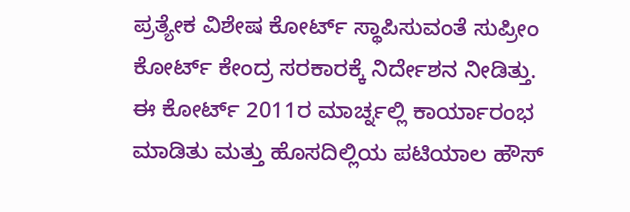ಪ್ರತ್ಯೇಕ ವಿಶೇಷ ಕೋರ್ಟ್ ಸ್ಥಾಪಿಸುವಂತೆ ಸುಪ್ರೀಂ ಕೋರ್ಟ್ ಕೇಂದ್ರ ಸರಕಾರಕ್ಕೆ ನಿರ್ದೇಶನ ನೀಡಿತ್ತು. ಈ ಕೋರ್ಟ್ 2011ರ ಮಾರ್ಚ್ನಲ್ಲಿ ಕಾರ್ಯಾರಂಭ ಮಾಡಿತು ಮತ್ತು ಹೊಸದಿಲ್ಲಿಯ ಪಟಿಯಾಲ ಹೌಸ್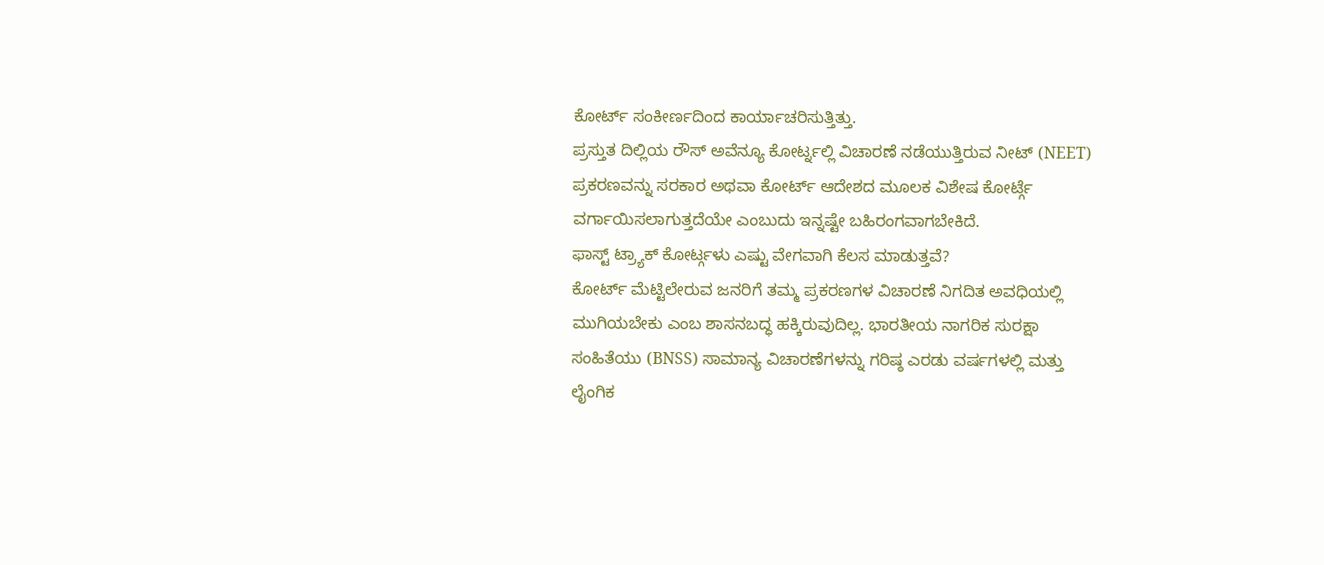ಕೋರ್ಟ್ ಸಂಕೀರ್ಣದಿಂದ ಕಾರ್ಯಾಚರಿಸುತ್ತಿತ್ತು.
ಪ್ರಸ್ತುತ ದಿಲ್ಲಿಯ ರೌಸ್ ಅವೆನ್ಯೂ ಕೋರ್ಟ್ನಲ್ಲಿ ವಿಚಾರಣೆ ನಡೆಯುತ್ತಿರುವ ನೀಟ್ (NEET) ಪ್ರಕರಣವನ್ನು ಸರಕಾರ ಅಥವಾ ಕೋರ್ಟ್ ಆದೇಶದ ಮೂಲಕ ವಿಶೇಷ ಕೋರ್ಟ್ಗೆ ವರ್ಗಾಯಿಸಲಾಗುತ್ತದೆಯೇ ಎಂಬುದು ಇನ್ನಷ್ಟೇ ಬಹಿರಂಗವಾಗಬೇಕಿದೆ.
ಫಾಸ್ಟ್ ಟ್ರ್ಯಾಕ್ ಕೋರ್ಟ್ಗಳು ಎಷ್ಟು ವೇಗವಾಗಿ ಕೆಲಸ ಮಾಡುತ್ತವೆ?
ಕೋರ್ಟ್ ಮೆಟ್ಟಿಲೇರುವ ಜನರಿಗೆ ತಮ್ಮ ಪ್ರಕರಣಗಳ ವಿಚಾರಣೆ ನಿಗದಿತ ಅವಧಿಯಲ್ಲಿ ಮುಗಿಯಬೇಕು ಎಂಬ ಶಾಸನಬದ್ಧ ಹಕ್ಕಿರುವುದಿಲ್ಲ. ಭಾರತೀಯ ನಾಗರಿಕ ಸುರಕ್ಷಾ ಸಂಹಿತೆಯು (BNSS) ಸಾಮಾನ್ಯ ವಿಚಾರಣೆಗಳನ್ನು ಗರಿಷ್ಠ ಎರಡು ವರ್ಷಗಳಲ್ಲಿ ಮತ್ತು ಲೈಂಗಿಕ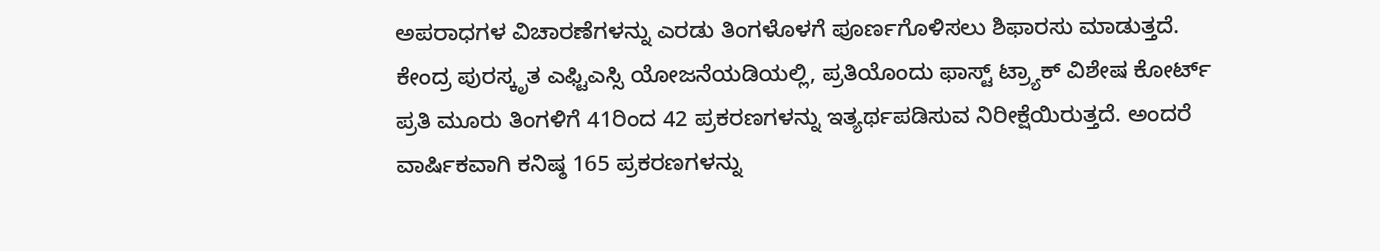ಅಪರಾಧಗಳ ವಿಚಾರಣೆಗಳನ್ನು ಎರಡು ತಿಂಗಳೊಳಗೆ ಪೂರ್ಣಗೊಳಿಸಲು ಶಿಫಾರಸು ಮಾಡುತ್ತದೆ.
ಕೇಂದ್ರ ಪುರಸ್ಕೃತ ಎಫ್ಟಿಎಸ್ಸಿ ಯೋಜನೆಯಡಿಯಲ್ಲಿ, ಪ್ರತಿಯೊಂದು ಫಾಸ್ಟ್ ಟ್ರ್ಯಾಕ್ ವಿಶೇಷ ಕೋರ್ಟ್ ಪ್ರತಿ ಮೂರು ತಿಂಗಳಿಗೆ 41ರಿಂದ 42 ಪ್ರಕರಣಗಳನ್ನು ಇತ್ಯರ್ಥಪಡಿಸುವ ನಿರೀಕ್ಷೆಯಿರುತ್ತದೆ. ಅಂದರೆ ವಾರ್ಷಿಕವಾಗಿ ಕನಿಷ್ಠ 165 ಪ್ರಕರಣಗಳನ್ನು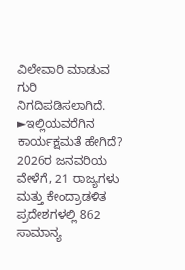ವಿಲೇವಾರಿ ಮಾಡುವ ಗುರಿ ನಿಗದಿಪಡಿಸಲಾಗಿದೆ.
►ಇಲ್ಲಿಯವರೆಗಿನ ಕಾರ್ಯಕ್ಷಮತೆ ಹೇಗಿದೆ?
2026ರ ಜನವರಿಯ ವೇಳೆಗೆ, 21 ರಾಜ್ಯಗಳು ಮತ್ತು ಕೇಂದ್ರಾಡಳಿತ ಪ್ರದೇಶಗಳಲ್ಲಿ 862 ಸಾಮಾನ್ಯ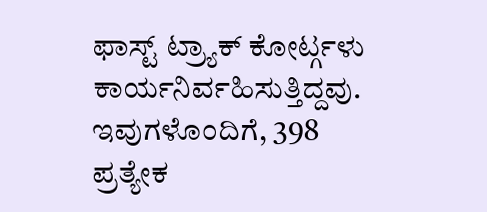ಫಾಸ್ಟ್ ಟ್ರ್ಯಾಕ್ ಕೋರ್ಟ್ಗಳು ಕಾರ್ಯನಿರ್ವಹಿಸುತ್ತಿದ್ದವು. ಇವುಗಳೊಂದಿಗೆ, 398 ಪ್ರತ್ಯೇಕ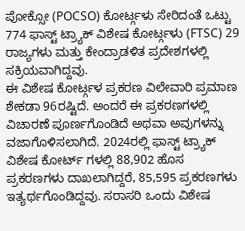ಪೋಕ್ಸೋ (POCSO) ಕೋರ್ಟ್ಗಳು ಸೇರಿದಂತೆ ಒಟ್ಟು 774 ಫಾಸ್ಟ್ ಟ್ರ್ಯಾಕ್ ವಿಶೇಷ ಕೋರ್ಟ್ಗಳು (FTSC) 29 ರಾಜ್ಯಗಳು ಮತ್ತು ಕೇಂದ್ರಾಡಳಿತ ಪ್ರದೇಶಗಳಲ್ಲಿ ಸಕ್ರಿಯವಾಗಿದ್ದವು.
ಈ ವಿಶೇಷ ಕೋರ್ಟ್ಗಳ ಪ್ರಕರಣ ವಿಲೇವಾರಿ ಪ್ರಮಾಣ ಶೇಕಡಾ 96ರಷ್ಟಿದೆ. ಅಂದರೆ ಈ ಪ್ರಕರಣಗಳಲ್ಲಿ ವಿಚಾರಣೆ ಪೂರ್ಣಗೊಂಡಿದೆ ಅಥವಾ ಅವುಗಳನ್ನು ವಜಾಗೊಳಿಸಲಾಗಿದೆ. 2024ರಲ್ಲಿ ಫಾಸ್ಟ್ ಟ್ರ್ಯಾಕ್ ವಿಶೇಷ ಕೋರ್ಟ್ ಗಳಲ್ಲಿ 88,902 ಹೊಸ ಪ್ರಕರಣಗಳು ದಾಖಲಾಗಿದ್ದರೆ, 85,595 ಪ್ರಕರಣಗಳು ಇತ್ಯರ್ಥಗೊಂಡಿದ್ದವು. ಸರಾಸರಿ ಒಂದು ವಿಶೇಷ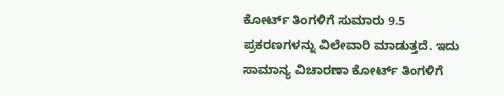ಕೋರ್ಟ್ ತಿಂಗಳಿಗೆ ಸುಮಾರು 9.5 ಪ್ರಕರಣಗಳನ್ನು ವಿಲೇವಾರಿ ಮಾಡುತ್ತದೆ. ಇದು ಸಾಮಾನ್ಯ ವಿಚಾರಣಾ ಕೋರ್ಟ್ ತಿಂಗಳಿಗೆ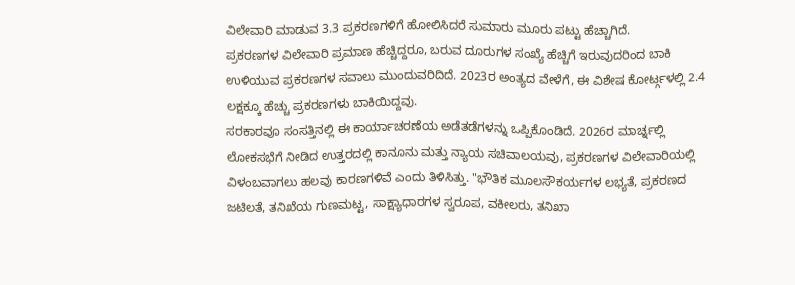ವಿಲೇವಾರಿ ಮಾಡುವ 3.3 ಪ್ರಕರಣಗಳಿಗೆ ಹೋಲಿಸಿದರೆ ಸುಮಾರು ಮೂರು ಪಟ್ಟು ಹೆಚ್ಚಾಗಿದೆ.
ಪ್ರಕರಣಗಳ ವಿಲೇವಾರಿ ಪ್ರಮಾಣ ಹೆಚ್ಚಿದ್ದರೂ, ಬರುವ ದೂರುಗಳ ಸಂಖ್ಯೆ ಹೆಚ್ಚಿಗೆ ಇರುವುದರಿಂದ ಬಾಕಿ ಉಳಿಯುವ ಪ್ರಕರಣಗಳ ಸವಾಲು ಮುಂದುವರಿದಿದೆ. 2023ರ ಅಂತ್ಯದ ವೇಳೆಗೆ, ಈ ವಿಶೇಷ ಕೋರ್ಟ್ಗಳಲ್ಲಿ 2.4 ಲಕ್ಷಕ್ಕೂ ಹೆಚ್ಚು ಪ್ರಕರಣಗಳು ಬಾಕಿಯಿದ್ದವು.
ಸರಕಾರವೂ ಸಂಸತ್ತಿನಲ್ಲಿ ಈ ಕಾರ್ಯಾಚರಣೆಯ ಅಡೆತಡೆಗಳನ್ನು ಒಪ್ಪಿಕೊಂಡಿದೆ. 2026ರ ಮಾರ್ಚ್ನಲ್ಲಿ ಲೋಕಸಭೆಗೆ ನೀಡಿದ ಉತ್ತರದಲ್ಲಿ ಕಾನೂನು ಮತ್ತು ನ್ಯಾಯ ಸಚಿವಾಲಯವು, ಪ್ರಕರಣಗಳ ವಿಲೇವಾರಿಯಲ್ಲಿ ವಿಳಂಬವಾಗಲು ಹಲವು ಕಾರಣಗಳಿವೆ ಎಂದು ತಿಳಿಸಿತ್ತು. "ಭೌತಿಕ ಮೂಲಸೌಕರ್ಯಗಳ ಲಭ್ಯತೆ, ಪ್ರಕರಣದ ಜಟಿಲತೆ, ತನಿಖೆಯ ಗುಣಮಟ್ಟ, ಸಾಕ್ಷ್ಯಾಧಾರಗಳ ಸ್ವರೂಪ, ವಕೀಲರು, ತನಿಖಾ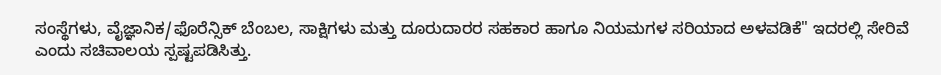ಸಂಸ್ಥೆಗಳು, ವೈಜ್ಞಾನಿಕ/ಫೊರೆನ್ಸಿಕ್ ಬೆಂಬಲ, ಸಾಕ್ಷಿಗಳು ಮತ್ತು ದೂರುದಾರರ ಸಹಕಾರ ಹಾಗೂ ನಿಯಮಗಳ ಸರಿಯಾದ ಅಳವಡಿಕೆ" ಇದರಲ್ಲಿ ಸೇರಿವೆ ಎಂದು ಸಚಿವಾಲಯ ಸ್ಪಷ್ಟಪಡಿಸಿತ್ತು.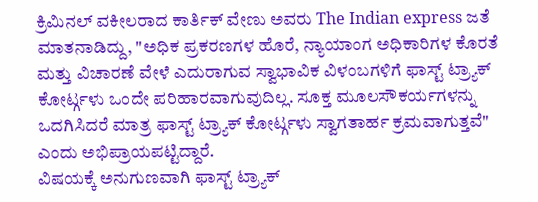ಕ್ರಿಮಿನಲ್ ವಕೀಲರಾದ ಕಾರ್ತಿಕ್ ವೇಣು ಅವರು The Indian express ಜತೆ ಮಾತನಾಡಿದ್ದು, "ಅಧಿಕ ಪ್ರಕರಣಗಳ ಹೊರೆ, ನ್ಯಾಯಾಂಗ ಅಧಿಕಾರಿಗಳ ಕೊರತೆ ಮತ್ತು ವಿಚಾರಣೆ ವೇಳೆ ಎದುರಾಗುವ ಸ್ವಾಭಾವಿಕ ವಿಳಂಬಗಳಿಗೆ ಫಾಸ್ಟ್ ಟ್ರ್ಯಾಕ್ ಕೋರ್ಟ್ಗಳು ಒಂದೇ ಪರಿಹಾರವಾಗುವುದಿಲ್ಲ. ಸೂಕ್ತ ಮೂಲಸೌಕರ್ಯಗಳನ್ನು ಒದಗಿಸಿದರೆ ಮಾತ್ರ ಫಾಸ್ಟ್ ಟ್ರ್ಯಾಕ್ ಕೋರ್ಟ್ಗಳು ಸ್ವಾಗತಾರ್ಹ ಕ್ರಮವಾಗುತ್ತವೆ" ಎಂದು ಅಭಿಪ್ರಾಯಪಟ್ಟಿದ್ದಾರೆ.
ವಿಷಯಕ್ಕೆ ಅನುಗುಣವಾಗಿ ಫಾಸ್ಟ್ ಟ್ರ್ಯಾಕ್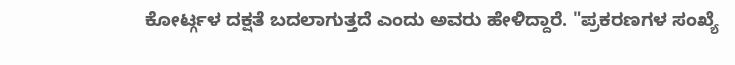ಕೋರ್ಟ್ಗಳ ದಕ್ಷತೆ ಬದಲಾಗುತ್ತದೆ ಎಂದು ಅವರು ಹೇಳಿದ್ದಾರೆ. "ಪ್ರಕರಣಗಳ ಸಂಖ್ಯೆ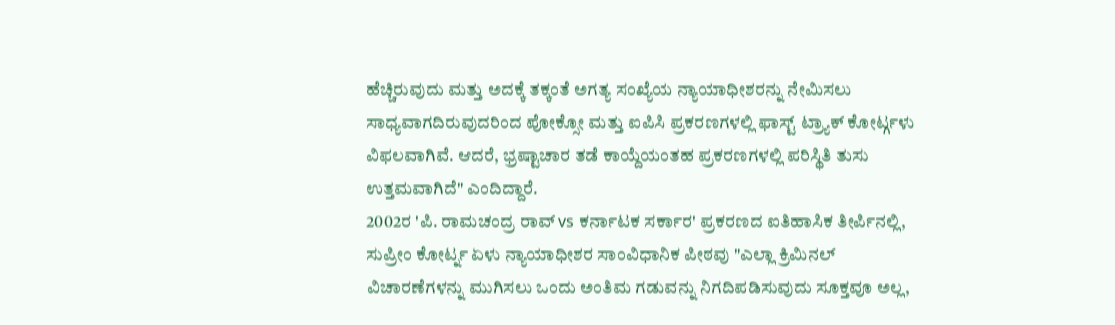ಹೆಚ್ಚಿರುವುದು ಮತ್ತು ಅದಕ್ಕೆ ತಕ್ಕಂತೆ ಅಗತ್ಯ ಸಂಖ್ಯೆಯ ನ್ಯಾಯಾಧೀಶರನ್ನು ನೇಮಿಸಲು ಸಾಧ್ಯವಾಗದಿರುವುದರಿಂದ ಪೋಕ್ಸೋ ಮತ್ತು ಐಪಿಸಿ ಪ್ರಕರಣಗಳಲ್ಲಿ ಫಾಸ್ಟ್ ಟ್ರ್ಯಾಕ್ ಕೋರ್ಟ್ಗಳು ವಿಫಲವಾಗಿವೆ. ಆದರೆ, ಭ್ರಷ್ಟಾಚಾರ ತಡೆ ಕಾಯ್ದೆಯಂತಹ ಪ್ರಕರಣಗಳಲ್ಲಿ ಪರಿಸ್ಥಿತಿ ತುಸು ಉತ್ತಮವಾಗಿದೆ" ಎಂದಿದ್ದಾರೆ.
2002ರ 'ಪಿ. ರಾಮಚಂದ್ರ ರಾವ್ vs ಕರ್ನಾಟಕ ಸರ್ಕಾರ' ಪ್ರಕರಣದ ಐತಿಹಾಸಿಕ ತೀರ್ಪಿನಲ್ಲಿ, ಸುಪ್ರೀಂ ಕೋರ್ಟ್ನ ಏಳು ನ್ಯಾಯಾಧೀಶರ ಸಾಂವಿಧಾನಿಕ ಪೀಠವು "ಎಲ್ಲಾ ಕ್ರಿಮಿನಲ್ ವಿಚಾರಣೆಗಳನ್ನು ಮುಗಿಸಲು ಒಂದು ಅಂತಿಮ ಗಡುವನ್ನು ನಿಗದಿಪಡಿಸುವುದು ಸೂಕ್ತವೂ ಅಲ್ಲ,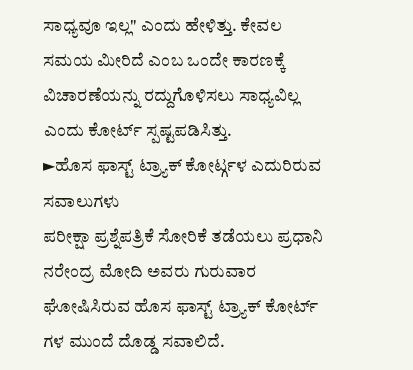ಸಾಧ್ಯವೂ ಇಲ್ಲ" ಎಂದು ಹೇಳಿತ್ತು. ಕೇವಲ ಸಮಯ ಮೀರಿದೆ ಎಂಬ ಒಂದೇ ಕಾರಣಕ್ಕೆ ವಿಚಾರಣೆಯನ್ನು ರದ್ದುಗೊಳಿಸಲು ಸಾಧ್ಯವಿಲ್ಲ ಎಂದು ಕೋರ್ಟ್ ಸ್ಪಷ್ಟಪಡಿಸಿತ್ತು.
►ಹೊಸ ಫಾಸ್ಟ್ ಟ್ರ್ಯಾಕ್ ಕೋರ್ಟ್ಗಳ ಎದುರಿರುವ ಸವಾಲುಗಳು
ಪರೀಕ್ಷಾ ಪ್ರಶ್ನೆಪತ್ರಿಕೆ ಸೋರಿಕೆ ತಡೆಯಲು ಪ್ರಧಾನಿ ನರೇಂದ್ರ ಮೋದಿ ಅವರು ಗುರುವಾರ ಘೋಷಿಸಿರುವ ಹೊಸ ಫಾಸ್ಟ್ ಟ್ರ್ಯಾಕ್ ಕೋರ್ಟ್ ಗಳ ಮುಂದೆ ದೊಡ್ಡ ಸವಾಲಿದೆ.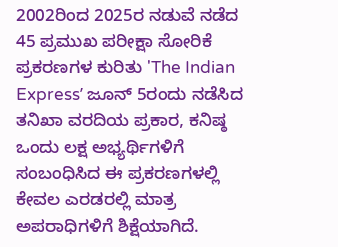2002ರಿಂದ 2025ರ ನಡುವೆ ನಡೆದ 45 ಪ್ರಮುಖ ಪರೀಕ್ಷಾ ಸೋರಿಕೆ ಪ್ರಕರಣಗಳ ಕುರಿತು 'The Indian Expressʼ ಜೂನ್ 5ರಂದು ನಡೆಸಿದ ತನಿಖಾ ವರದಿಯ ಪ್ರಕಾರ, ಕನಿಷ್ಠ ಒಂದು ಲಕ್ಷ ಅಭ್ಯರ್ಥಿಗಳಿಗೆ ಸಂಬಂಧಿಸಿದ ಈ ಪ್ರಕರಣಗಳಲ್ಲಿ ಕೇವಲ ಎರಡರಲ್ಲಿ ಮಾತ್ರ ಅಪರಾಧಿಗಳಿಗೆ ಶಿಕ್ಷೆಯಾಗಿದೆ.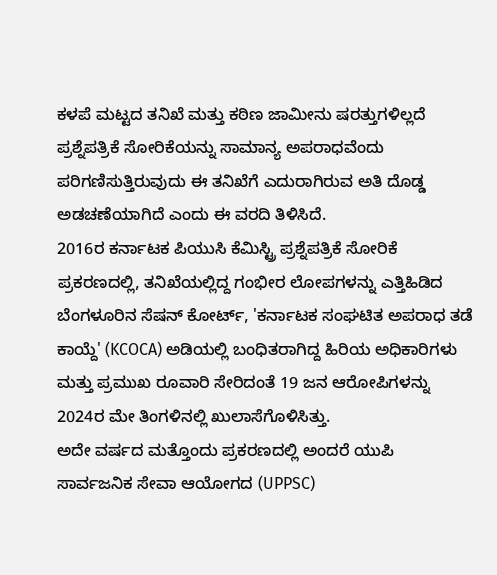ಕಳಪೆ ಮಟ್ಟದ ತನಿಖೆ ಮತ್ತು ಕಠಿಣ ಜಾಮೀನು ಷರತ್ತುಗಳಿಲ್ಲದೆ ಪ್ರಶ್ನೆಪತ್ರಿಕೆ ಸೋರಿಕೆಯನ್ನು ಸಾಮಾನ್ಯ ಅಪರಾಧವೆಂದು ಪರಿಗಣಿಸುತ್ತಿರುವುದು ಈ ತನಿಖೆಗೆ ಎದುರಾಗಿರುವ ಅತಿ ದೊಡ್ಡ ಅಡಚಣೆಯಾಗಿದೆ ಎಂದು ಈ ವರದಿ ತಿಳಿಸಿದೆ.
2016ರ ಕರ್ನಾಟಕ ಪಿಯುಸಿ ಕೆಮಿಸ್ಟ್ರಿ ಪ್ರಶ್ನೆಪತ್ರಿಕೆ ಸೋರಿಕೆ ಪ್ರಕರಣದಲ್ಲಿ, ತನಿಖೆಯಲ್ಲಿದ್ದ ಗಂಭೀರ ಲೋಪಗಳನ್ನು ಎತ್ತಿಹಿಡಿದ ಬೆಂಗಳೂರಿನ ಸೆಷನ್ ಕೋರ್ಟ್, 'ಕರ್ನಾಟಕ ಸಂಘಟಿತ ಅಪರಾಧ ತಡೆ ಕಾಯ್ದೆ' (KCOCA) ಅಡಿಯಲ್ಲಿ ಬಂಧಿತರಾಗಿದ್ದ ಹಿರಿಯ ಅಧಿಕಾರಿಗಳು ಮತ್ತು ಪ್ರಮುಖ ರೂವಾರಿ ಸೇರಿದಂತೆ 19 ಜನ ಆರೋಪಿಗಳನ್ನು 2024ರ ಮೇ ತಿಂಗಳಿನಲ್ಲಿ ಖುಲಾಸೆಗೊಳಿಸಿತ್ತು.
ಅದೇ ವರ್ಷದ ಮತ್ತೊಂದು ಪ್ರಕರಣದಲ್ಲಿ ಅಂದರೆ ಯುಪಿ ಸಾರ್ವಜನಿಕ ಸೇವಾ ಆಯೋಗದ (UPPSC)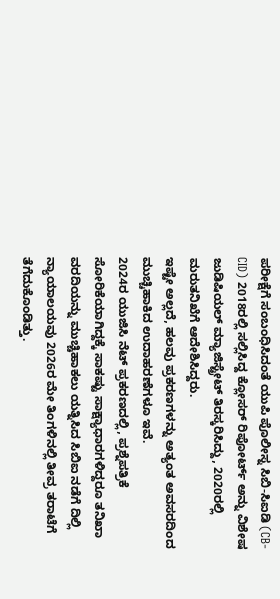ಪರೀಕ್ಷೆಗೆ ಸಂಬಂಧಿಸಿದಂತೆ ಯುಪಿ ಪೊಲೀಸ್ನ ಸಿಬಿ-ಸಿಐಡಿ (CB-CID) 2018ರಲ್ಲಿ ಸಲ್ಲಿಸಿದ್ದ ಕ್ಲೋಸರ್ ರಿಪೋರ್ಟ್ ಅನ್ನು ವಿಶೇಷ ಜುಡಿಷಿಯಲ್ ಮ್ಯಾಜಿಸ್ಟ್ರೇಟ್ ತಿರಸ್ಕರಿಸಿದ್ದು, 2020ರಲ್ಲಿ ಮರುತನಿಖೆಗೆ ಆದೇಶಿಸಿದ್ದರು.
ಇಷ್ಟೇ ಅಲ್ಲದೆ, ಹಲವು ಪ್ರಕರಣಗಳನ್ನು ಅತ್ಯಂತ ಅವಸರದಿಂದ ಮುಚ್ಚಿಹಾಕಿದ ಉದಾಹರಣೆಗಳೂ ಇವೆ.
2024ರ ಯುಜಿಸಿ ನೆಟ್ ಪ್ರಕರಣದಲ್ಲಿ, ಪ್ರಶ್ನೆಪತ್ರಿಕೆ ಸೋರಿಕೆಯಾಗಿದ್ದಕ್ಕೆ ಸಾಕಷ್ಟು ಸಾಕ್ಷ್ಯಾಧಾರಗಳಿದ್ದರೂ ತನಿಖಾ ವರದಿಯನ್ನು ಮುಚ್ಚಿಹಾಕಲು ಯತ್ನಿಸಿದ ಸಿಬಿಐ ನಡೆಗೆ ದಿಲ್ಲಿ ನ್ಯಾಯಾಲಯವು 2026ರ ಮೇ ತಿಂಗಳಿನಲ್ಲಿ ತೀವ್ರ ತರಾಟೆಗೆ ತೆಗೆದುಕೊಂಡಿತ್ತು.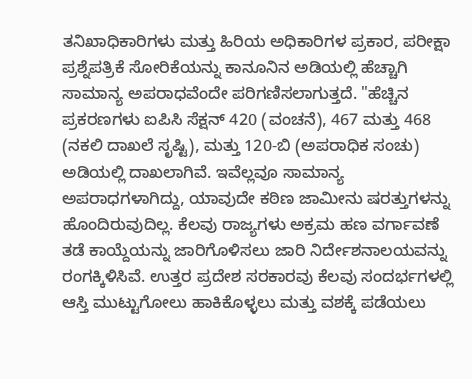ತನಿಖಾಧಿಕಾರಿಗಳು ಮತ್ತು ಹಿರಿಯ ಅಧಿಕಾರಿಗಳ ಪ್ರಕಾರ, ಪರೀಕ್ಷಾ ಪ್ರಶ್ನೆಪತ್ರಿಕೆ ಸೋರಿಕೆಯನ್ನು ಕಾನೂನಿನ ಅಡಿಯಲ್ಲಿ ಹೆಚ್ಚಾಗಿ ಸಾಮಾನ್ಯ ಅಪರಾಧವೆಂದೇ ಪರಿಗಣಿಸಲಾಗುತ್ತದೆ. "ಹೆಚ್ಚಿನ ಪ್ರಕರಣಗಳು ಐಪಿಸಿ ಸೆಕ್ಷನ್ 420 (ವಂಚನೆ), 467 ಮತ್ತು 468 (ನಕಲಿ ದಾಖಲೆ ಸೃಷ್ಟಿ), ಮತ್ತು 120-ಬಿ (ಅಪರಾಧಿಕ ಸಂಚು) ಅಡಿಯಲ್ಲಿ ದಾಖಲಾಗಿವೆ. ಇವೆಲ್ಲವೂ ಸಾಮಾನ್ಯ ಅಪರಾಧಗಳಾಗಿದ್ದು, ಯಾವುದೇ ಕಠಿಣ ಜಾಮೀನು ಷರತ್ತುಗಳನ್ನು ಹೊಂದಿರುವುದಿಲ್ಲ. ಕೆಲವು ರಾಜ್ಯಗಳು ಅಕ್ರಮ ಹಣ ವರ್ಗಾವಣೆ ತಡೆ ಕಾಯ್ದೆಯನ್ನು ಜಾರಿಗೊಳಿಸಲು ಜಾರಿ ನಿರ್ದೇಶನಾಲಯವನ್ನು ರಂಗಕ್ಕಿಳಿಸಿವೆ. ಉತ್ತರ ಪ್ರದೇಶ ಸರಕಾರವು ಕೆಲವು ಸಂದರ್ಭಗಳಲ್ಲಿ ಆಸ್ತಿ ಮುಟ್ಟುಗೋಲು ಹಾಕಿಕೊಳ್ಳಲು ಮತ್ತು ವಶಕ್ಕೆ ಪಡೆಯಲು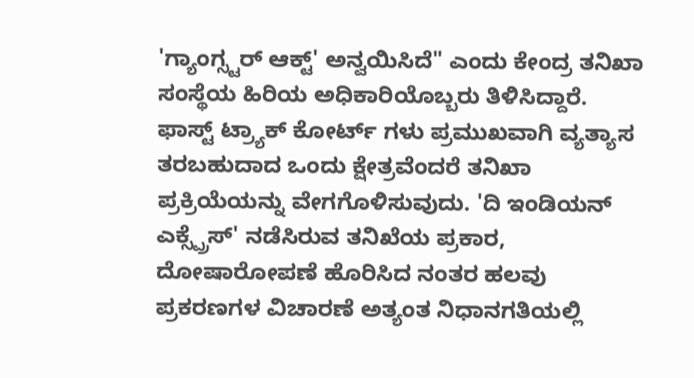'ಗ್ಯಾಂಗ್ಸ್ಟರ್ ಆಕ್ಟ್' ಅನ್ವಯಿಸಿದೆ" ಎಂದು ಕೇಂದ್ರ ತನಿಖಾ ಸಂಸ್ಥೆಯ ಹಿರಿಯ ಅಧಿಕಾರಿಯೊಬ್ಬರು ತಿಳಿಸಿದ್ದಾರೆ.
ಫಾಸ್ಟ್ ಟ್ರ್ಯಾಕ್ ಕೋರ್ಟ್ ಗಳು ಪ್ರಮುಖವಾಗಿ ವ್ಯತ್ಯಾಸ ತರಬಹುದಾದ ಒಂದು ಕ್ಷೇತ್ರವೆಂದರೆ ತನಿಖಾ ಪ್ರಕ್ರಿಯೆಯನ್ನು ವೇಗಗೊಳಿಸುವುದು. 'ದಿ ಇಂಡಿಯನ್ ಎಕ್ಸ್ಪ್ರೆಸ್' ನಡೆಸಿರುವ ತನಿಖೆಯ ಪ್ರಕಾರ, ದೋಷಾರೋಪಣೆ ಹೊರಿಸಿದ ನಂತರ ಹಲವು ಪ್ರಕರಣಗಳ ವಿಚಾರಣೆ ಅತ್ಯಂತ ನಿಧಾನಗತಿಯಲ್ಲಿ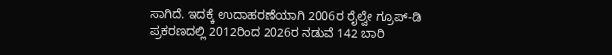ಸಾಗಿದೆ. ಇದಕ್ಕೆ ಉದಾಹರಣೆಯಾಗಿ 2006ರ ರೈಲ್ವೇ ಗ್ರೂಪ್-ಡಿ ಪ್ರಕರಣದಲ್ಲಿ 2012ರಿಂದ 2026ರ ನಡುವೆ 142 ಬಾರಿ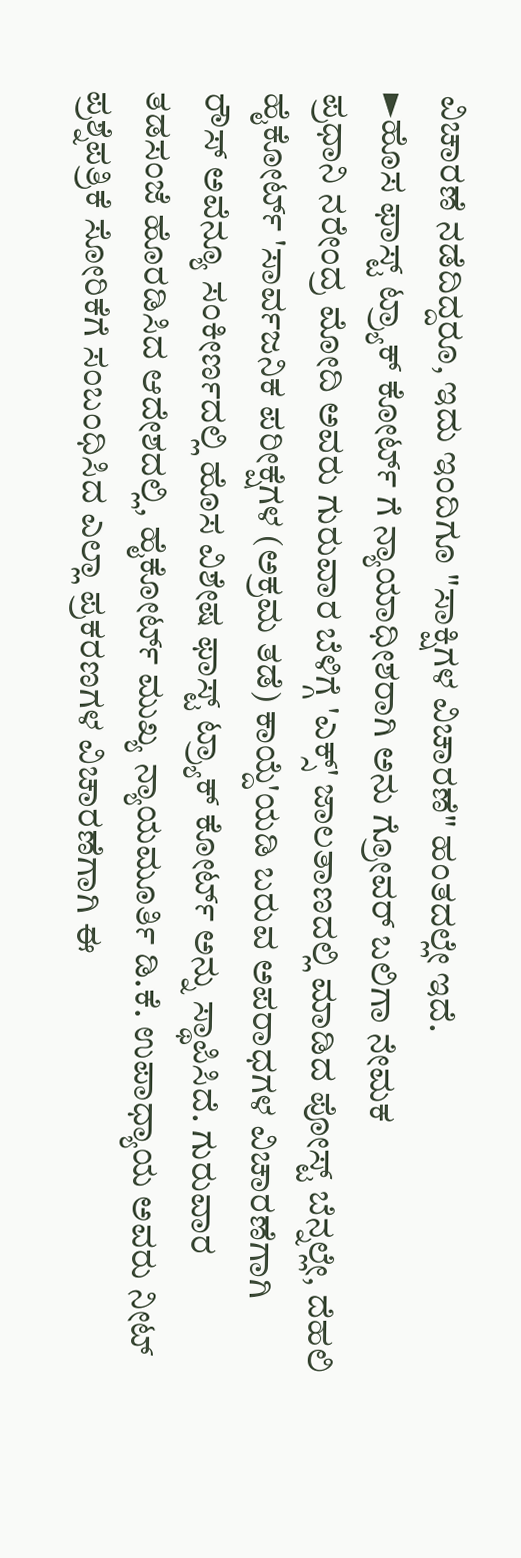ವಿಚಾರಣೆ ನಡೆದಿದ್ದರೂ, ಇದು ಇಂದಿಗೂ "ಸಾಕ್ಷಿಗಳ ವಿಚಾರಣೆ" ಹಂತದಲ್ಲೇ ಇದೆ.
►ಹೊಸ ಫಾಸ್ಟ್ ಟ್ರ್ಯಾಕ್ ಕೋರ್ಟ್ ಗೆ ನ್ಯಾಯಾಧೀಶರಾಗಿ ಅನು ಗ್ರೋವರ್ ಬಲಿಗಾ ನೇಮಕ
ಪ್ರಧಾನಿ ನರೇಂದ್ರ ಮೋದಿ ಅವರು ಗುರುವಾರ ಬೆಳಿಗ್ಗೆ 'ಎಕ್ಸ್' ಜಾಲತಾಣದಲ್ಲಿ ಮಾಡಿದ ಪೋಸ್ಟ್ ಬೆನ್ನಲ್ಲೇ, ದೆಹಲಿ ಹೈಕೋರ್ಟ್ 'ಸಾರ್ವಜನಿಕ ಪರೀಕ್ಷೆಗಳ (ಅಕ್ರಮ ತಡೆ) ಕಾಯ್ದೆ'ಯಡಿ ಬರುವ ಅಪರಾಧಗಳ ವಿಚಾರಣೆಗಾಗಿ ರೌಸ್ ಅವೆನ್ಯೂ ಸಂಕೀರ್ಣದಲ್ಲಿ ಹೊಸ ವಿಶೇಷ ಫಾಸ್ಟ್ ಟ್ರ್ಯಾಕ್ ಕೋರ್ಟ್ ಅನ್ನು ಸ್ಥಾಪಿಸಿದೆ. ಗುರುವಾರ ತಡಸಂಜೆ ಹೊರಡಿಸಿದ ಆದೇಶದಲ್ಲಿ, ಹೈಕೋರ್ಟ್ ಮುಖ್ಯ ನ್ಯಾಯಮೂರ್ತಿ ಡಿ.ಕೆ. ಉಪಾಧ್ಯಾಯ ಅವರು ನೀಟ್ ಪ್ರಶ್ನೆಪತ್ರಿಕೆ ಸೋರಿಕೆಗೆ ಸಂಬಂಧಿಸಿದ ಎಲ್ಲಾ ಪ್ರಕರಣಗಳ ವಿಚಾರಣೆಗಾಗಿ ಈ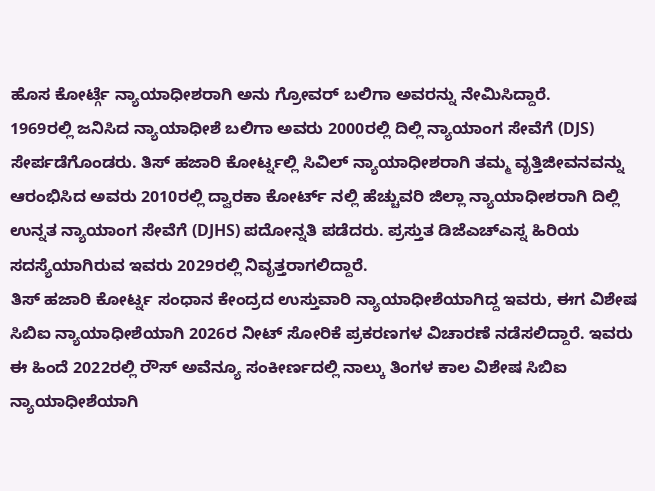ಹೊಸ ಕೋರ್ಟ್ಗೆ ನ್ಯಾಯಾಧೀಶರಾಗಿ ಅನು ಗ್ರೋವರ್ ಬಲಿಗಾ ಅವರನ್ನು ನೇಮಿಸಿದ್ದಾರೆ.
1969ರಲ್ಲಿ ಜನಿಸಿದ ನ್ಯಾಯಾಧೀಶೆ ಬಲಿಗಾ ಅವರು 2000ರಲ್ಲಿ ದಿಲ್ಲಿ ನ್ಯಾಯಾಂಗ ಸೇವೆಗೆ (DJS) ಸೇರ್ಪಡೆಗೊಂಡರು. ತಿಸ್ ಹಜಾರಿ ಕೋರ್ಟ್ನಲ್ಲಿ ಸಿವಿಲ್ ನ್ಯಾಯಾಧೀಶರಾಗಿ ತಮ್ಮ ವೃತ್ತಿಜೀವನವನ್ನು ಆರಂಭಿಸಿದ ಅವರು 2010ರಲ್ಲಿ ದ್ವಾರಕಾ ಕೋರ್ಟ್ ನಲ್ಲಿ ಹೆಚ್ಚುವರಿ ಜಿಲ್ಲಾ ನ್ಯಾಯಾಧೀಶರಾಗಿ ದಿಲ್ಲಿ ಉನ್ನತ ನ್ಯಾಯಾಂಗ ಸೇವೆಗೆ (DJHS) ಪದೋನ್ನತಿ ಪಡೆದರು. ಪ್ರಸ್ತುತ ಡಿಜೆಎಚ್ಎಸ್ನ ಹಿರಿಯ ಸದಸ್ಯೆಯಾಗಿರುವ ಇವರು 2029ರಲ್ಲಿ ನಿವೃತ್ತರಾಗಲಿದ್ದಾರೆ.
ತಿಸ್ ಹಜಾರಿ ಕೋರ್ಟ್ನ ಸಂಧಾನ ಕೇಂದ್ರದ ಉಸ್ತುವಾರಿ ನ್ಯಾಯಾಧೀಶೆಯಾಗಿದ್ದ ಇವರು, ಈಗ ವಿಶೇಷ ಸಿಬಿಐ ನ್ಯಾಯಾಧೀಶೆಯಾಗಿ 2026ರ ನೀಟ್ ಸೋರಿಕೆ ಪ್ರಕರಣಗಳ ವಿಚಾರಣೆ ನಡೆಸಲಿದ್ದಾರೆ. ಇವರು ಈ ಹಿಂದೆ 2022ರಲ್ಲಿ ರೌಸ್ ಅವೆನ್ಯೂ ಸಂಕೀರ್ಣದಲ್ಲಿ ನಾಲ್ಕು ತಿಂಗಳ ಕಾಲ ವಿಶೇಷ ಸಿಬಿಐ ನ್ಯಾಯಾಧೀಶೆಯಾಗಿ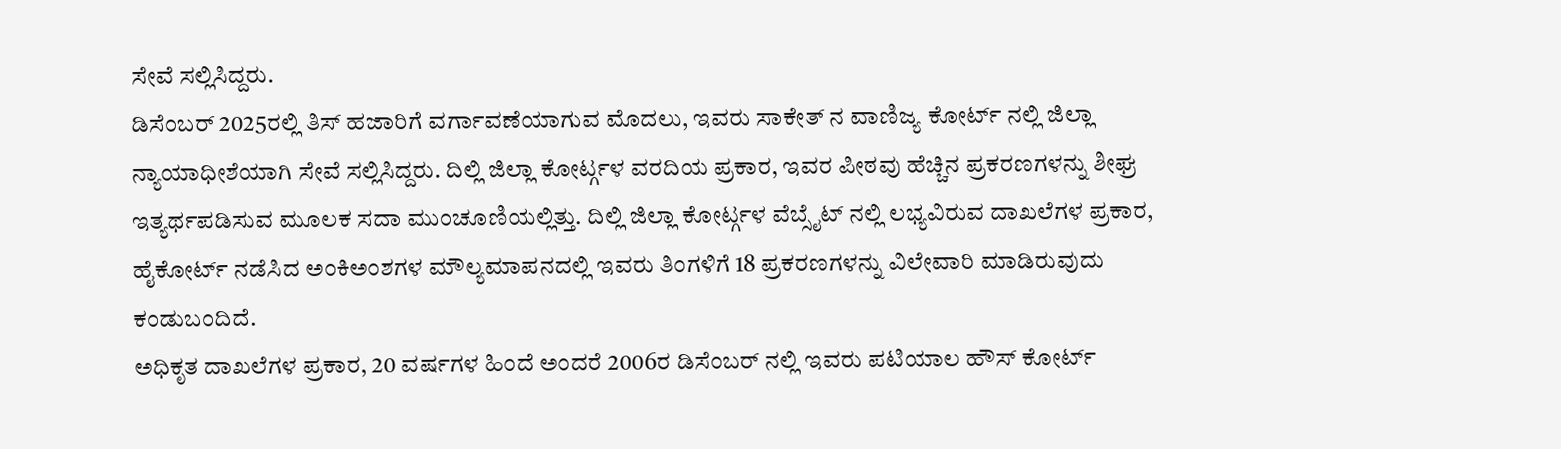ಸೇವೆ ಸಲ್ಲಿಸಿದ್ದರು.
ಡಿಸೆಂಬರ್ 2025ರಲ್ಲಿ ತಿಸ್ ಹಜಾರಿಗೆ ವರ್ಗಾವಣೆಯಾಗುವ ಮೊದಲು, ಇವರು ಸಾಕೇತ್ ನ ವಾಣಿಜ್ಯ ಕೋರ್ಟ್ ನಲ್ಲಿ ಜಿಲ್ಲಾ ನ್ಯಾಯಾಧೀಶೆಯಾಗಿ ಸೇವೆ ಸಲ್ಲಿಸಿದ್ದರು. ದಿಲ್ಲಿ ಜಿಲ್ಲಾ ಕೋರ್ಟ್ಗಳ ವರದಿಯ ಪ್ರಕಾರ, ಇವರ ಪೀಠವು ಹೆಚ್ಚಿನ ಪ್ರಕರಣಗಳನ್ನು ಶೀಘ್ರ ಇತ್ಯರ್ಥಪಡಿಸುವ ಮೂಲಕ ಸದಾ ಮುಂಚೂಣಿಯಲ್ಲಿತ್ತು. ದಿಲ್ಲಿ ಜಿಲ್ಲಾ ಕೋರ್ಟ್ಗಳ ವೆಬ್ಸೈಟ್ ನಲ್ಲಿ ಲಭ್ಯವಿರುವ ದಾಖಲೆಗಳ ಪ್ರಕಾರ, ಹೈಕೋರ್ಟ್ ನಡೆಸಿದ ಅಂಕಿಅಂಶಗಳ ಮೌಲ್ಯಮಾಪನದಲ್ಲಿ ಇವರು ತಿಂಗಳಿಗೆ 18 ಪ್ರಕರಣಗಳನ್ನು ವಿಲೇವಾರಿ ಮಾಡಿರುವುದು ಕಂಡುಬಂದಿದೆ.
ಅಧಿಕೃತ ದಾಖಲೆಗಳ ಪ್ರಕಾರ, 20 ವರ್ಷಗಳ ಹಿಂದೆ ಅಂದರೆ 2006ರ ಡಿಸೆಂಬರ್ ನಲ್ಲಿ ಇವರು ಪಟಿಯಾಲ ಹೌಸ್ ಕೋರ್ಟ್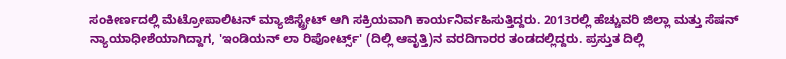ಸಂಕೀರ್ಣದಲ್ಲಿ ಮೆಟ್ರೋಪಾಲಿಟನ್ ಮ್ಯಾಜಿಸ್ಟ್ರೇಟ್ ಆಗಿ ಸಕ್ರಿಯವಾಗಿ ಕಾರ್ಯನಿರ್ವಹಿಸುತ್ತಿದ್ದರು. 2013ರಲ್ಲಿ ಹೆಚ್ಚುವರಿ ಜಿಲ್ಲಾ ಮತ್ತು ಸೆಷನ್ ನ್ಯಾಯಾಧೀಶೆಯಾಗಿದ್ದಾಗ, 'ಇಂಡಿಯನ್ ಲಾ ರಿಪೋರ್ಟ್ಸ್' (ದಿಲ್ಲಿ ಆವೃತ್ತಿ)ನ ವರದಿಗಾರರ ತಂಡದಲ್ಲಿದ್ದರು. ಪ್ರಸ್ತುತ ದಿಲ್ಲಿ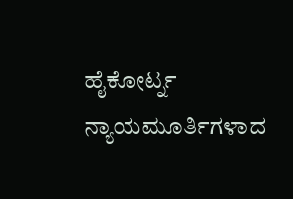ಹೈಕೋರ್ಟ್ನ ನ್ಯಾಯಮೂರ್ತಿಗಳಾದ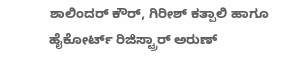ಶಾಲಿಂದರ್ ಕೌರ್, ಗಿರೀಶ್ ಕತ್ಪಾಲಿ ಹಾಗೂ ಹೈಕೋರ್ಟ್ ರಿಜಿಸ್ಟ್ರಾರ್ ಅರುಣ್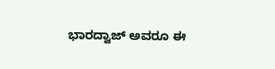ಭಾರದ್ವಾಜ್ ಅವರೂ ಈ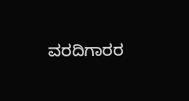ವರದಿಗಾರರ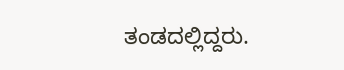ತಂಡದಲ್ಲಿದ್ದರು.